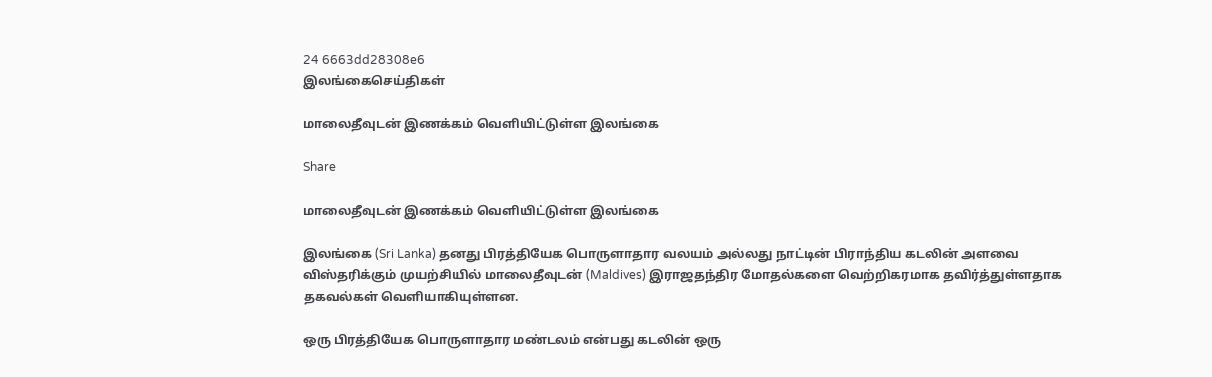24 6663dd28308e6
இலங்கைசெய்திகள்

மாலைதீவுடன் இணக்கம் வெளியிட்டுள்ள இலங்கை

Share

மாலைதீவுடன் இணக்கம் வெளியிட்டுள்ள இலங்கை

இலங்கை (Sri Lanka) தனது பிரத்தியேக பொருளாதார வலயம் அல்லது நாட்டின் பிராந்திய கடலின் அளவை விஸ்தரிக்கும் முயற்சியில் மாலைதீவுடன் (Maldives) இராஜதந்திர மோதல்களை வெற்றிகரமாக தவிர்த்துள்ளதாக தகவல்கள் வெளியாகியுள்ளன.

ஒரு பிரத்தியேக பொருளாதார மண்டலம் என்பது கடலின் ஒரு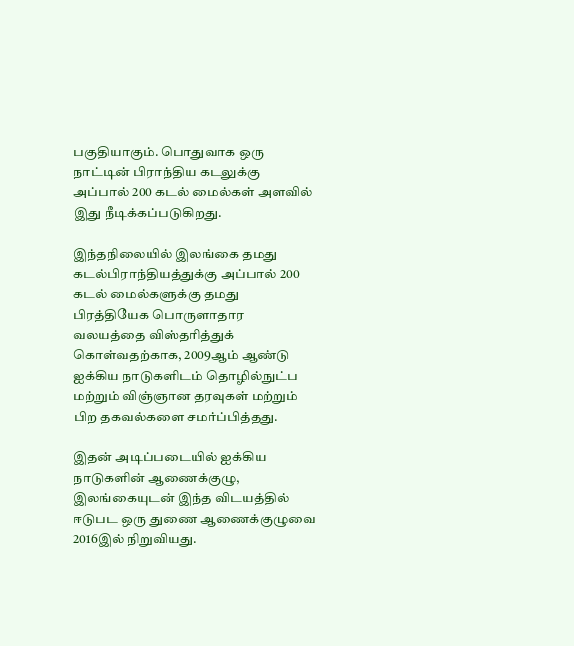பகுதியாகும். பொதுவாக ஒரு நாட்டின் பிராந்திய கடலுக்கு அப்பால் 200 கடல் மைல்கள் அளவில் இது நீடிக்கப்படுகிறது.

இந்தநிலையில் இலங்கை தமது கடல்பிராந்தியத்துக்கு அப்பால் 200 கடல் மைல்களுக்கு தமது பிரத்தியேக பொருளாதார வலயத்தை விஸ்தரித்துக் கொள்வதற்காக, 2009ஆம் ஆண்டு ஐக்கிய நாடுகளிடம் தொழில்நுட்ப மற்றும் விஞ்ஞான தரவுகள் மற்றும் பிற தகவல்களை சமர்ப்பித்தது.

இதன் அடிப்படையில் ஐக்கிய நாடுகளின் ஆணைக்குழு, இலங்கையுடன் இந்த விடயத்தில் ஈடுபட ஒரு துணை ஆணைக்குழுவை 2016இல் நிறுவியது.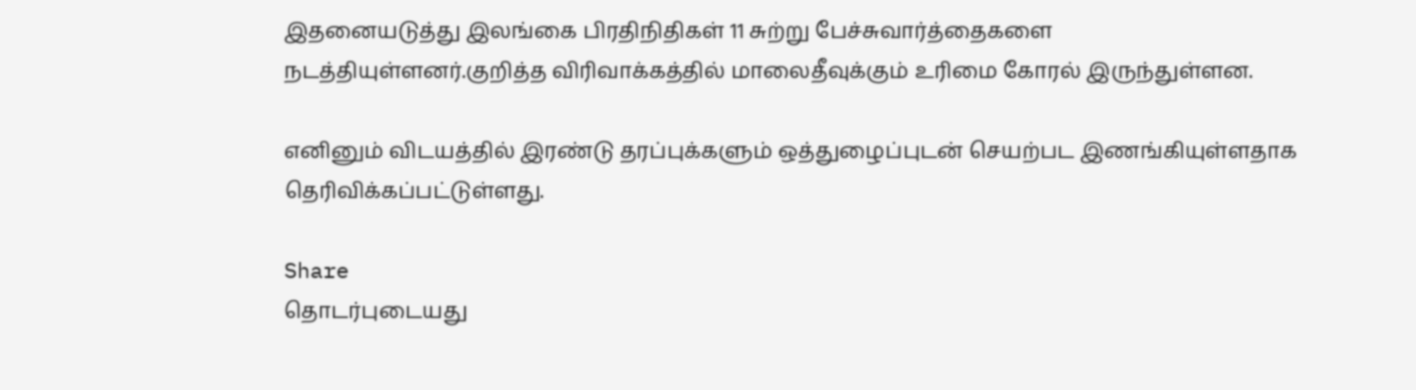இதனையடுத்து இலங்கை பிரதிநிதிகள் 11 சுற்று பேச்சுவார்த்தைகளை நடத்தியுள்ளனர்.குறித்த விரிவாக்கத்தில் மாலைதீவுக்கும் உரிமை கோரல் இருந்துள்ளன.

எனினும் விடயத்தில் இரண்டு தரப்புக்களும் ஒத்துழைப்புடன் செயற்பட இணங்கியுள்ளதாக தெரிவிக்கப்பட்டுள்ளது.

Share
தொடர்புடையது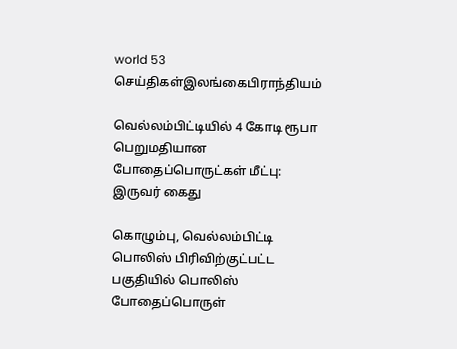world 53
செய்திகள்இலங்கைபிராந்தியம்

வெல்லம்பிட்டியில் 4 கோடி ரூபா பெறுமதியான போதைப்பொருட்கள் மீட்பு: இருவர் கைது

கொழும்பு, வெல்லம்பிட்டி பொலிஸ் பிரிவிற்குட்பட்ட பகுதியில் பொலிஸ் போதைப்பொருள்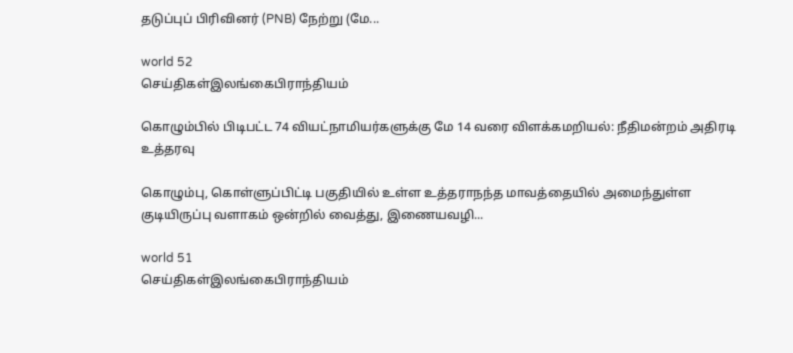தடுப்புப் பிரிவினர் (PNB) நேற்று (மே...

world 52
செய்திகள்இலங்கைபிராந்தியம்

கொழும்பில் பிடிபட்ட 74 வியட்நாமியர்களுக்கு மே 14 வரை விளக்கமறியல்: நீதிமன்றம் அதிரடி உத்தரவு

கொழும்பு, கொள்ளுப்பிட்டி பகுதியில் உள்ள உத்தராநந்த மாவத்தையில் அமைந்துள்ள குடியிருப்பு வளாகம் ஒன்றில் வைத்து, இணையவழி...

world 51
செய்திகள்இலங்கைபிராந்தியம்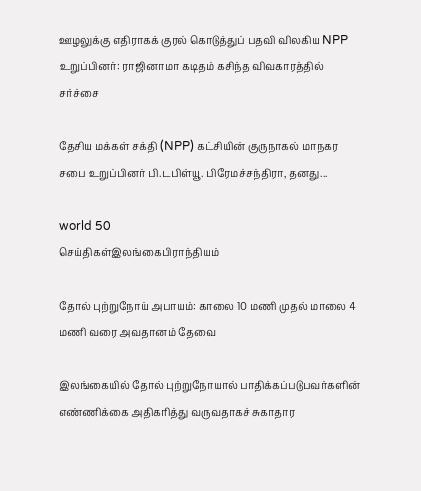ஊழலுக்கு எதிராகக் குரல் கொடுத்துப் பதவி விலகிய NPP உறுப்பினர்: ராஜினாமா கடிதம் கசிந்த விவகாரத்தில் சர்ச்சை

தேசிய மக்கள் சக்தி (NPP) கட்சியின் குருநாகல் மாநகர சபை உறுப்பினர் பி.டபிள்யூ. பிரேமச்சந்திரா, தனது...

world 50
செய்திகள்இலங்கைபிராந்தியம்

தோல் புற்றுநோய் அபாயம்: காலை 10 மணி முதல் மாலை 4 மணி வரை அவதானம் தேவை

இலங்கையில் தோல் புற்றுநோயால் பாதிக்கப்படுபவர்களின் எண்ணிக்கை அதிகரித்து வருவதாகச் சுகாதார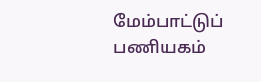மேம்பாட்டுப் பணியகம்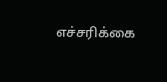எச்சரிக்கை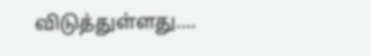விடுத்துள்ளது....